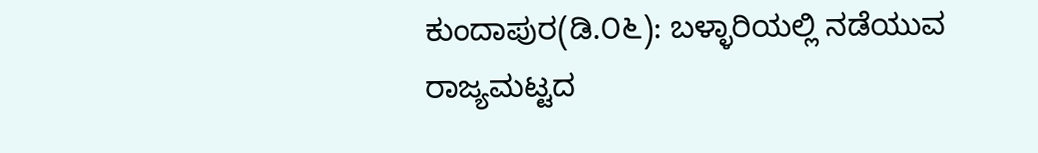ಕುಂದಾಪುರ(ಡಿ.೦೬): ಬಳ್ಳಾರಿಯಲ್ಲಿ ನಡೆಯುವ ರಾಜ್ಯಮಟ್ಟದ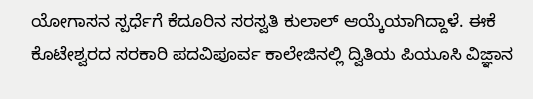ಯೋಗಾಸನ ಸ್ಪರ್ಧೆಗೆ ಕೆದೂರಿನ ಸರಸ್ವತಿ ಕುಲಾಲ್ ಆಯ್ಕೆಯಾಗಿದ್ದಾಳೆ. ಈಕೆ ಕೊಟೇಶ್ವರದ ಸರಕಾರಿ ಪದವಿಪೂರ್ವ ಕಾಲೇಜಿನಲ್ಲಿ ದ್ವಿತಿಯ ಪಿಯೂಸಿ ವಿಜ್ಞಾನ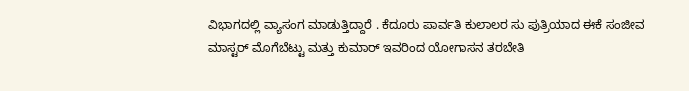ವಿಭಾಗದಲ್ಲಿ ವ್ಯಾಸಂಗ ಮಾಡುತ್ತಿದ್ದಾರೆ . ಕೆದೂರು ಪಾರ್ವತಿ ಕುಲಾಲರ ಸು ಪುತ್ರಿಯಾದ ಈಕೆ ಸಂಜೀವ ಮಾಸ್ಟರ್ ಮೊಗೆಬೆಟ್ಟು ಮತ್ತು ಕುಮಾರ್ ಇವರಿಂದ ಯೋಗಾಸನ ತರಬೇತಿ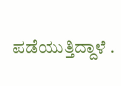ಪಡೆಯುತ್ತಿದ್ದಾಳೆ .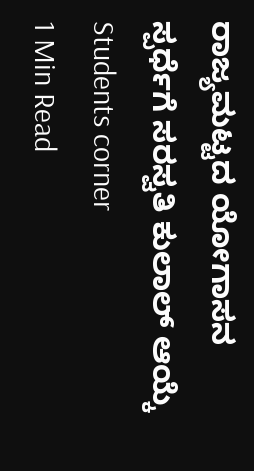ರಾಜ್ಯಮಟ್ಟದ ಯೋಗಾಸನ ಸ್ಪರ್ಧೆಗೆ ಸರಸ್ವತಿ ಕುಲಾಲ್ ಆಯ್ಕೆ
Students corner
1 Min Read